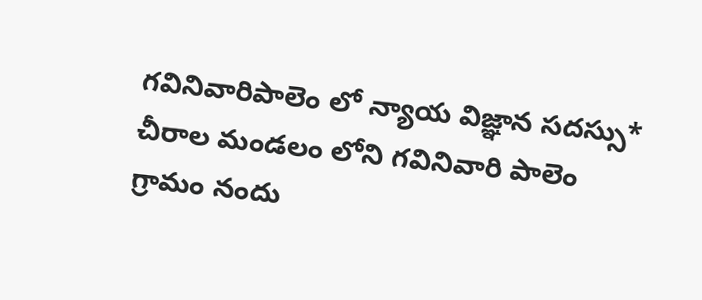గవినివారిపాలెం లో న్యాయ విజ్ఞాన సదస్సు*
చీరాల మండలం లోని గవినివారి పాలెం గ్రామం నందు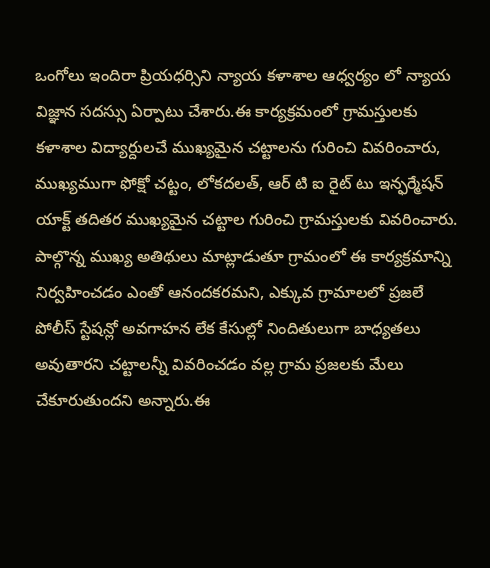ఒంగోలు ఇందిరా ప్రియధర్సిని న్యాయ కళాశాల ఆధ్వర్యం లో న్యాయ విజ్ఞాన సదస్సు ఏర్పాటు చేశారు.ఈ కార్యక్రమంలో గ్రామస్తులకు కళాశాల విద్యార్దులచే ముఖ్యమైన చట్టాలను గురించి వివరించారు, ముఖ్యముగా ఫోక్షో చట్టం, లోకదలత్, ఆర్ టి ఐ రైట్ టు ఇన్ఫర్మేషన్ యాక్ట్ తదితర ముఖ్యమైన చట్టాల గురించి గ్రామస్తులకు వివరించారు. పాల్గొన్న ముఖ్య అతిథులు మాట్లాడుతూ గ్రామంలో ఈ కార్యక్రమాన్ని నిర్వహించడం ఎంతో ఆనందకరమని, ఎక్కువ గ్రామాలలో ప్రజలే పోలీస్ స్టేషన్లో అవగాహన లేక కేసుల్లో నిందితులుగా బాధ్యతలు అవుతారని చట్టాలన్నీ వివరించడం వల్ల గ్రామ ప్రజలకు మేలు చేకూరుతుందని అన్నారు.ఈ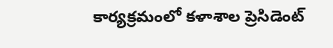కార్యక్రమంలో కళాశాల ప్రెసిడెంట్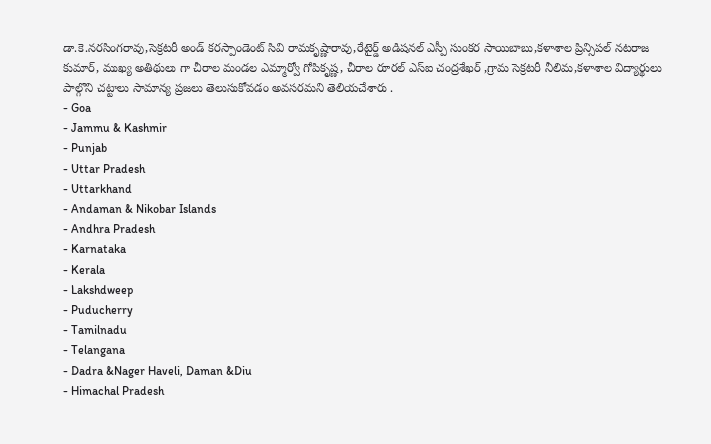డా.కె.నరసింగరావు,సెక్రటరీ అండ్ కరస్పాండెంట్ సివి రామకృష్ణారావు,రేటైర్డ్ అడిషనల్ ఎస్పీ సుంకర సాయిబాబు,కళాశాల ప్రిన్సిపల్ నటరాజ కుమార్, ముఖ్య అతిథులు గా చీరాల మండల ఎమ్మార్వో గోపికృష్ణ, చీరాల రూరల్ ఎస్ఐ చంద్రశేఖర్ ,గ్రామ సెక్రటరీ నీలిమ,కళాశాల విద్యార్థులు పాల్గొని చట్టాలు సామాన్య ప్రజలు తెలుసుకోవడం అవసరమని తెలియచేశారు .
- Goa
- Jammu & Kashmir
- Punjab
- Uttar Pradesh
- Uttarkhand
- Andaman & Nikobar Islands
- Andhra Pradesh
- Karnataka
- Kerala
- Lakshdweep
- Puducherry
- Tamilnadu
- Telangana
- Dadra &Nager Haveli, Daman &Diu
- Himachal Pradesh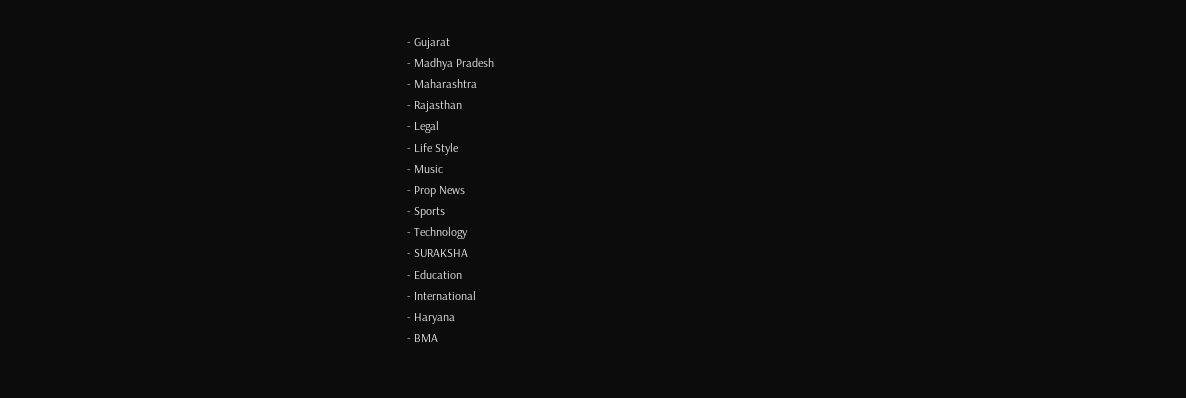- Gujarat
- Madhya Pradesh
- Maharashtra
- Rajasthan
- Legal
- Life Style
- Music
- Prop News
- Sports
- Technology
- SURAKSHA
- Education
- International
- Haryana
- BMA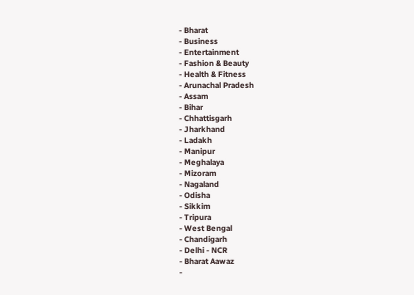- Bharat
- Business
- Entertainment
- Fashion & Beauty
- Health & Fitness
- Arunachal Pradesh
- Assam
- Bihar
- Chhattisgarh
- Jharkhand
- Ladakh
- Manipur
- Meghalaya
- Mizoram
- Nagaland
- Odisha
- Sikkim
- Tripura
- West Bengal
- Chandigarh
- Delhi - NCR
- Bharat Aawaz
-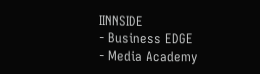IINNSIDE
- Business EDGE
- Media Academy